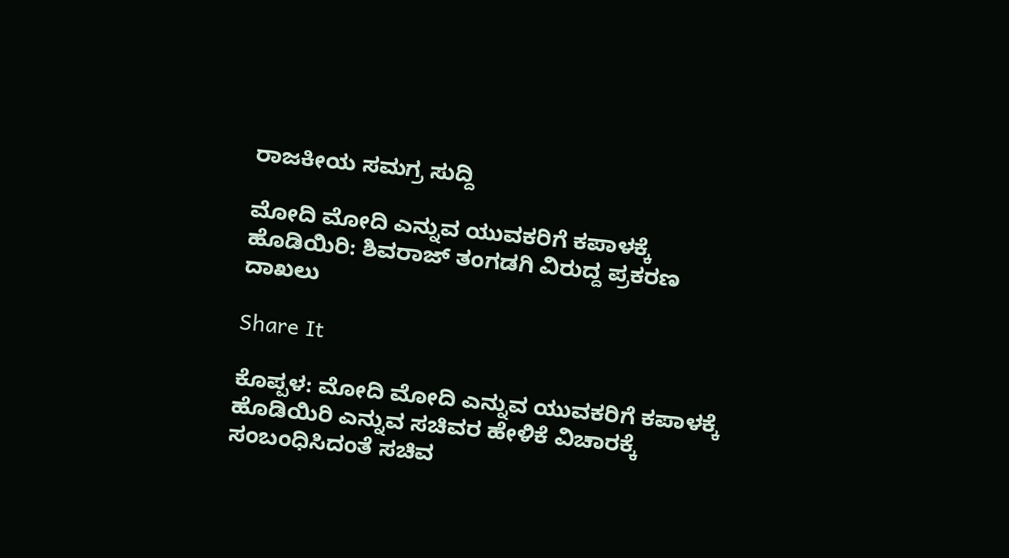ರಾಜಕೀಯ ಸಮಗ್ರ ಸುದ್ದಿ

ಮೋದಿ ಮೋದಿ ಎನ್ನುವ ಯುವಕರಿಗೆ ಕಪಾಳಕ್ಕೆ ಹೊಡಿಯಿರಿ: ಶಿವರಾಜ್ ತಂಗಡಗಿ ವಿರುದ್ದ ಪ್ರಕರಣ ದಾಖಲು

Share It

ಕೊಪ್ಪಳ: ಮೋದಿ ಮೋದಿ ಎನ್ನುವ ಯುವಕರಿಗೆ ಕಪಾಳಕ್ಕೆ ಹೊಡಿಯಿರಿ ಎನ್ನುವ ಸಚಿವರ ಹೇಳಿಕೆ ವಿಚಾರಕ್ಕೆ ಸಂಬಂಧಿಸಿದಂತೆ ಸಚಿವ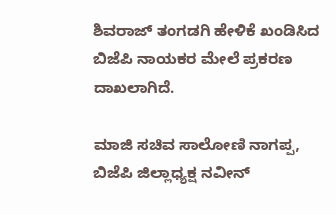ಶಿವರಾಜ್ ತಂಗಡಗಿ ಹೇಳಿಕೆ ಖಂಡಿಸಿದ ಬಿಜೆಪಿ ನಾಯಕರ ಮೇಲೆ ಪ್ರಕರಣ ದಾಖಲಾಗಿದೆ.

ಮಾಜಿ ಸಚಿವ ಸಾಲೋಣಿ ನಾಗಪ್ಪ, ಬಿಜೆಪಿ ಜಿಲ್ಲಾಧ್ಯಕ್ಷ ನವೀನ್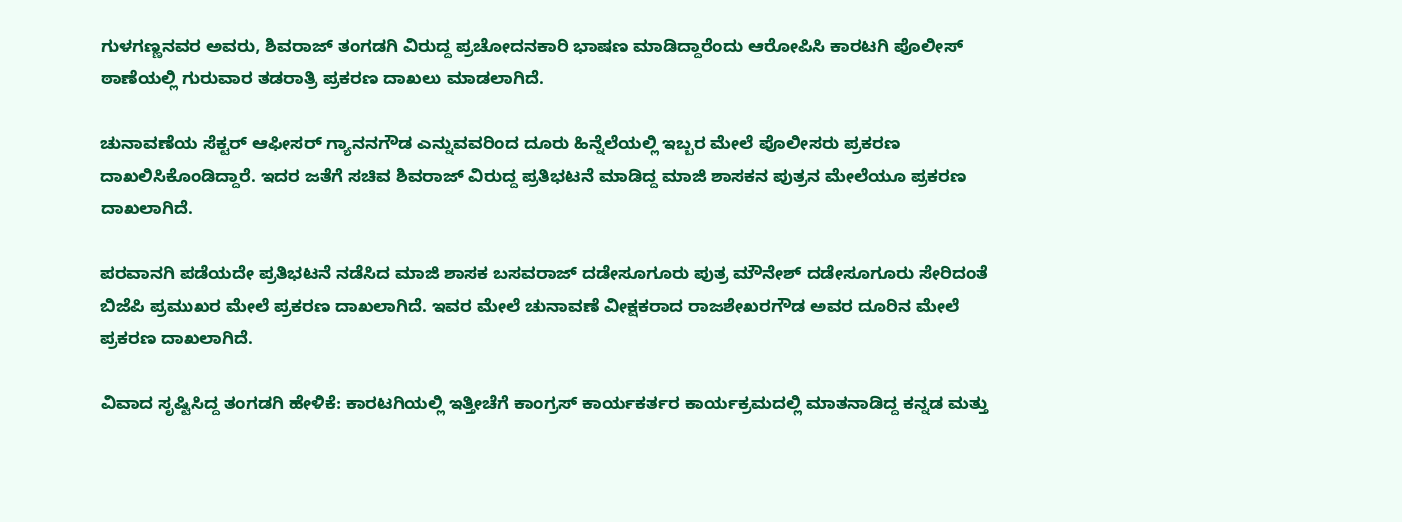ಗುಳಗಣ್ಣನವರ ಅವರು, ಶಿವರಾಜ್ ತಂಗಡಗಿ ವಿರುದ್ದ ಪ್ರಚೋದನಕಾರಿ ಭಾಷಣ ಮಾಡಿದ್ದಾರೆಂದು ಆರೋಪಿಸಿ ಕಾರಟಗಿ ಪೊಲೀಸ್ ಠಾಣೆಯಲ್ಲಿ ಗುರುವಾರ ತಡರಾತ್ರಿ ಪ್ರಕರಣ ದಾಖಲು ಮಾಡಲಾಗಿದೆ.

ಚುನಾವಣೆಯ ಸೆಕ್ಟರ್ ಆಫೀಸರ್ ಗ್ಯಾನನಗೌಡ ಎನ್ನುವವರಿಂದ ದೂರು ಹಿನ್ನೆಲೆಯಲ್ಲಿ ಇಬ್ಬರ ಮೇಲೆ ಪೊಲೀಸರು ಪ್ರಕರಣ ದಾಖಲಿಸಿಕೊಂಡಿದ್ದಾರೆ. ಇದರ ಜತೆಗೆ ಸಚಿವ ಶಿವರಾಜ್ ವಿರುದ್ದ ಪ್ರತಿಭಟನೆ ಮಾಡಿದ್ದ ಮಾಜಿ ಶಾಸಕನ ಪುತ್ರನ ಮೇಲೆಯೂ ಪ್ರಕರಣ ದಾಖಲಾಗಿದೆ.

ಪರವಾನಗಿ ಪಡೆಯದೇ ಪ್ರತಿಭಟನೆ ನಡೆಸಿದ ಮಾಜಿ ಶಾಸಕ ಬಸವರಾಜ್ ದಡೇಸೂಗೂರು ಪುತ್ರ ಮೌನೇಶ್ ದಡೇಸೂಗೂರು ಸೇರಿದಂತೆ ಬಿಜೆಪಿ ಪ್ರಮುಖರ ಮೇಲೆ ಪ್ರಕರಣ ದಾಖಲಾಗಿದೆ. ಇವರ ಮೇಲೆ ಚುನಾವಣೆ ವೀಕ್ಷಕರಾದ ರಾಜಶೇಖರಗೌಡ ಅವರ ದೂರಿನ ಮೇಲೆ ಪ್ರಕರಣ ದಾಖಲಾಗಿದೆ.

ವಿವಾದ ಸೃಷ್ಟಿಸಿದ್ದ ತಂಗಡಗಿ ಹೇಳಿಕೆ: ಕಾರಟಗಿಯಲ್ಲಿ ಇತ್ತೀಚೆಗೆ ಕಾಂಗ್ರಸ್ ಕಾರ್ಯಕರ್ತರ ಕಾರ್ಯಕ್ರಮದಲ್ಲಿ ಮಾತನಾಡಿದ್ದ ಕನ್ನಡ ಮತ್ತು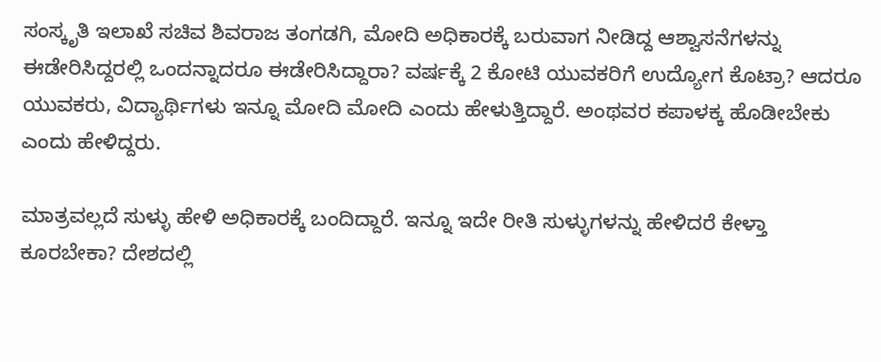ಸಂಸ್ಕೃತಿ ಇಲಾಖೆ ಸಚಿವ ಶಿವರಾಜ ತಂಗಡಗಿ, ಮೋದಿ ಅಧಿಕಾರಕ್ಕೆ ಬರುವಾಗ ನೀಡಿದ್ದ ಆಶ್ವಾಸನೆಗಳನ್ನು ಈಡೇರಿಸಿದ್ದರಲ್ಲಿ ಒಂದನ್ನಾದರೂ ಈಡೇರಿಸಿದ್ದಾರಾ? ವರ್ಷಕ್ಕೆ 2 ಕೋಟಿ ಯುವಕರಿಗೆ ಉದ್ಯೋಗ ಕೊಟ್ರಾ? ಆದರೂ ಯುವಕರು, ವಿದ್ಯಾರ್ಥಿಗಳು ಇನ್ನೂ ಮೋದಿ ಮೋದಿ ಎಂದು ಹೇಳುತ್ತಿದ್ದಾರೆ. ಅಂಥವರ ಕಪಾಳಕ್ಕ ಹೊಡೀಬೇಕು ಎಂದು ಹೇಳಿದ್ದರು.

ಮಾತ್ರವಲ್ಲದೆ ಸುಳ್ಳು ಹೇಳಿ ಅಧಿಕಾರಕ್ಕೆ ಬಂದಿದ್ದಾರೆ. ಇನ್ನೂ ಇದೇ ರೀತಿ ಸುಳ್ಳುಗಳನ್ನು ಹೇಳಿದರೆ ಕೇಳ್ತಾ ಕೂರಬೇಕಾ? ದೇಶದಲ್ಲಿ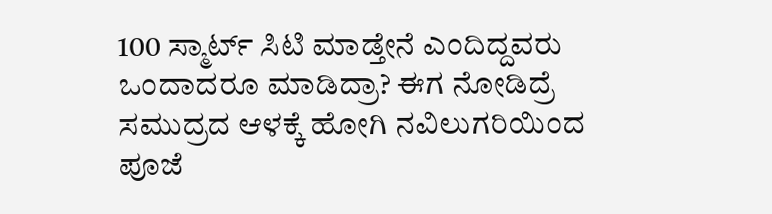100 ಸ್ಮಾರ್ಟ್ ಸಿಟಿ ಮಾಡ್ತೇನೆ ಎಂದಿದ್ದವರು ಒಂದಾದರೂ ಮಾಡಿದ್ರಾ? ಈಗ ನೋಡಿದ್ರೆ ಸಮುದ್ರದ ಆಳಕ್ಕೆ ಹೋಗಿ ನವಿಲುಗರಿಯಿಂದ ಪೂಜೆ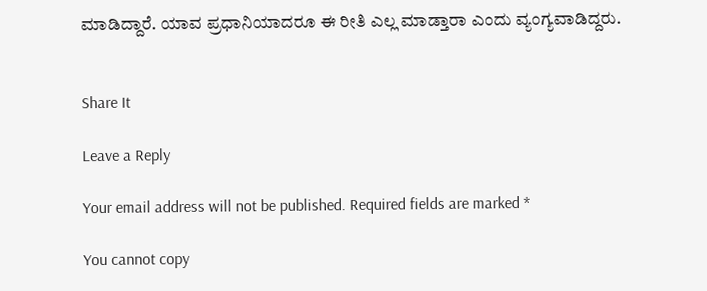ಮಾಡಿದ್ದಾರೆ. ಯಾವ ಪ್ರಧಾನಿಯಾದರೂ ಈ ರೀತಿ ಎಲ್ಲ ಮಾಡ್ತಾರಾ ಎಂದು ವ್ಯಂಗ್ಯವಾಡಿದ್ದರು.


Share It

Leave a Reply

Your email address will not be published. Required fields are marked *

You cannot copy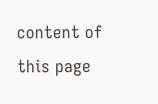content of this page